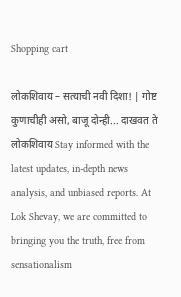Shopping cart

लोकशिवाय – सत्याची नवी दिशा! | गोष्ट कुणाचीही असो, बाजू दोन्ही... दाखवत ते लोकशिवाय Stay informed with the latest updates, in-depth news analysis, and unbiased reports. At Lok Shevay, we are committed to bringing you the truth, free from sensationalism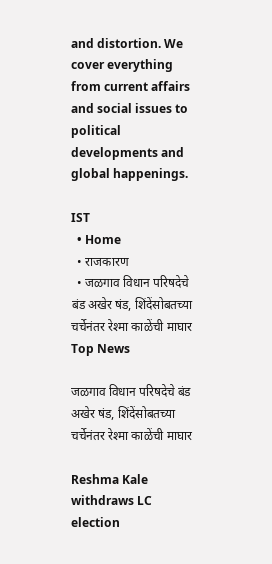and distortion. We cover everything from current affairs and social issues to political developments and global happenings.

IST
  • Home
  • राजकारण
  • जळगाव विधान परिषदेचे बंड अखेर षंड, शिंदेंसोबतच्या चर्चेनंतर रेश्मा काळेंची माघार
Top News

जळगाव विधान परिषदेचे बंड अखेर षंड, शिंदेंसोबतच्या चर्चेनंतर रेश्मा काळेंची माघार

Reshma Kale withdraws LC election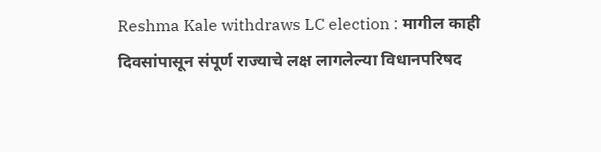Reshma Kale withdraws LC election : मागील काही दिवसांपासून संपूर्ण राज्याचे लक्ष लागलेल्या विधानपरिषद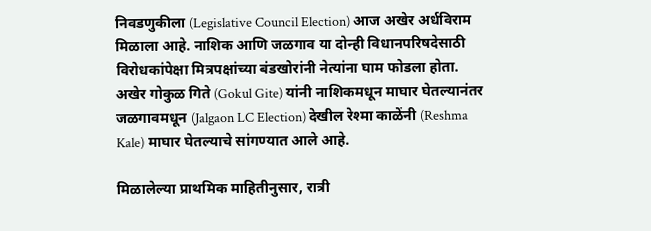निवडणुकीला (Legislative Council Election) आज अखेर अर्धविराम मिळाला आहे. नाशिक आणि जळगाव या दोन्ही विधानपरिषदेसाठी विरोधकांपेक्षा मित्रपक्षांच्या बंडखोरांनी नेत्यांना घाम फोडला होता. अखेर गोकुळ गिते (Gokul Gite) यांनी नाशिकमधून माघार घेतल्यानंतर जळगावमधून (Jalgaon LC Election) देखील रेश्मा काळेंनी (Reshma Kale) माघार घेतल्याचे सांगण्यात आले आहे.

मिळालेल्या प्राथमिक माहितीनुसार, रात्री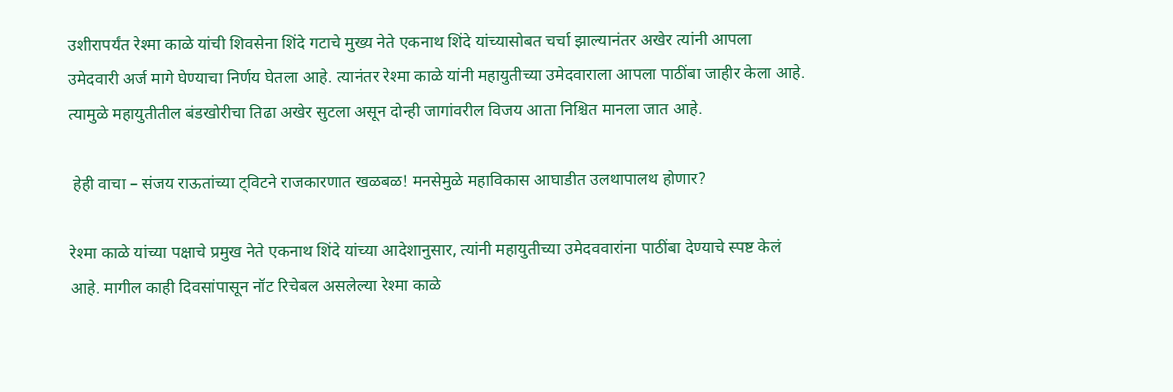उशीरापर्यंत रेश्मा काळे यांची शिवसेना शिंदे गटाचे मुख्य नेते एकनाथ शिंदे यांच्यासोबत चर्चा झाल्यानंतर अखेर त्यांनी आपला उमेदवारी अर्ज मागे घेण्याचा निर्णय घेतला आहे. त्यानंतर रेश्मा काळे यांनी महायुतीच्या उमेदवाराला आपला पाठींबा जाहीर केला आहे. त्यामुळे महायुतीतील बंडखोरीचा तिढा अखेर सुटला असून दोन्ही जागांवरील विजय आता निश्चित मानला जात आहे.

 हेही वाचा – संजय राऊतांच्या ट्विटने राजकारणात खळबळ! मनसेमुळे महाविकास आघाडीत उलथापालथ होणार?

रेश्मा काळे यांच्या पक्षाचे प्रमुख नेते एकनाथ शिंदे यांच्या आदेशानुसार, त्यांनी महायुतीच्या उमेदववारांना पाठींबा देण्याचे स्पष्ट केलं आहे. मागील काही दिवसांपासून नॉट रिचेबल असलेल्या रेश्मा काळे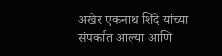अखेर एकनाथ शिंदे यांच्या संपर्कात आल्या आणि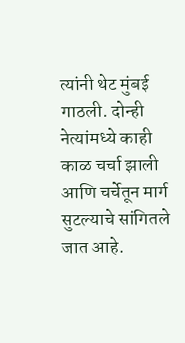त्यांनी थेट मुंबई गाठली. दोन्ही नेत्यांमध्ये काही काळ चर्चा झाली आणि चर्चेतून मार्ग सुटल्याचे सांगितले जात आहे.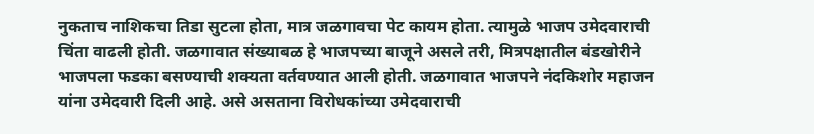नुकताच नाशिकचा तिडा सुटला होता, मात्र जळगावचा पेट कायम होता. त्यामुळे भाजप उमेदवाराची चिंता वाढली होती. जळगावात संख्याबळ हे भाजपच्या बाजूने असले तरी, मित्रपक्षातील बंडखोरीने भाजपला फडका बसण्याची शक्यता वर्तवण्यात आली होती. जळगावात भाजपने नंदकिशोर महाजन यांना उमेदवारी दिली आहे. असे असताना विरोधकांच्या उमेदवाराची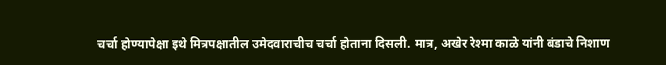चर्चा होण्यापेक्षा इथे मित्रपक्षातील उमेदवाराचीच चर्चा होताना दिसली. मात्र, अखेर रेश्मा काळे यांनी बंडाचे निशाण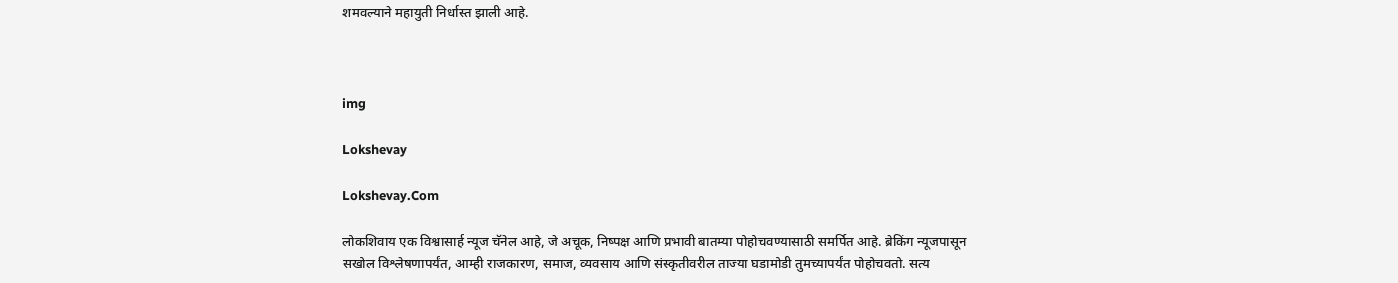शमवल्याने महायुती निर्धास्त झाली आहे.



img

Lokshevay

Lokshevay.Com

लोकशिवाय एक विश्वासार्ह न्यूज चॅनेल आहे, जे अचूक, निष्पक्ष आणि प्रभावी बातम्या पोहोचवण्यासाठी समर्पित आहे. ब्रेकिंग न्यूजपासून सखोल विश्लेषणापर्यंत, आम्ही राजकारण, समाज, व्यवसाय आणि संस्कृतीवरील ताज्या घडामोडी तुमच्यापर्यंत पोहोचवतो. सत्य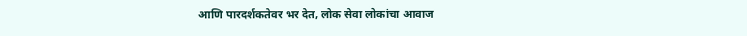आणि पारदर्शकतेवर भर देत, लोक सेवा लोकांचा आवाज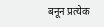बनून प्रत्येक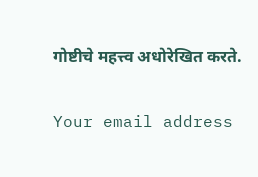गोष्टीचे महत्त्व अधोरेखित करते.

Your email address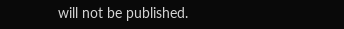will not be published.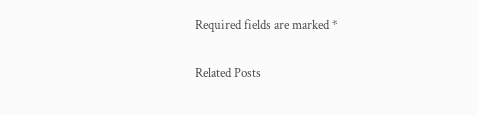Required fields are marked *

Related Posts